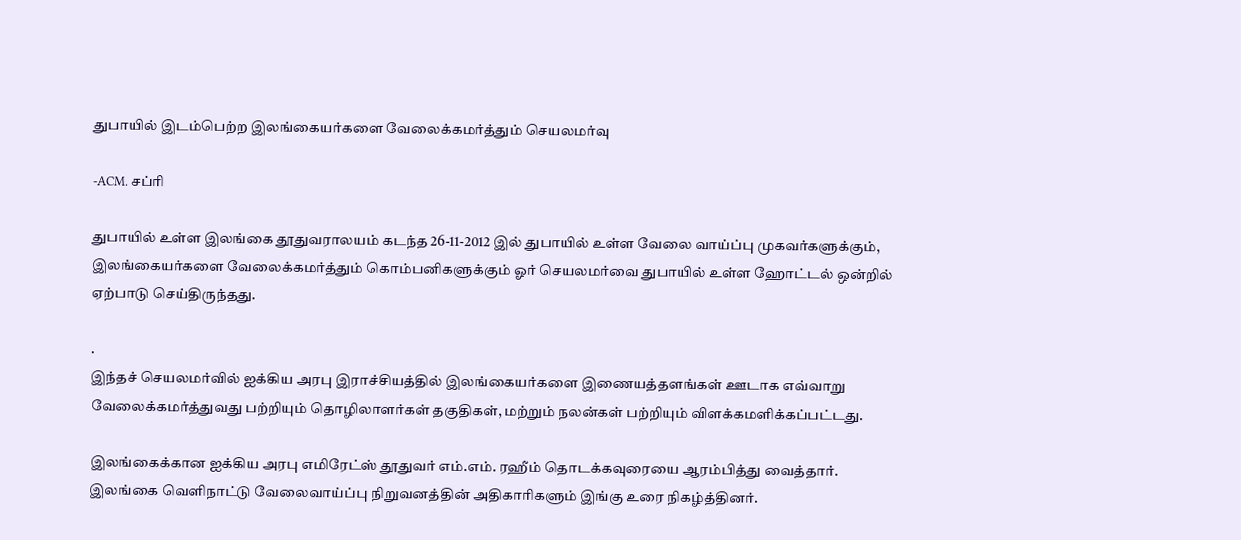துபாயில் இடம்பெற்ற இலங்கையர்களை வேலைக்கமர்த்தும் செயலமர்வு

-ACM. சப்ரி

துபாயில் உள்ள இலங்கை தூதுவராலயம் கடந்த 26-11-2012 இல் துபாயில் உள்ள வேலை வாய்ப்பு முகவர்களுக்கும், இலங்கையர்களை வேலைக்கமர்த்தும் கொம்பனிகளுக்கும் ஓர் செயலமர்வை துபாயில் உள்ள ஹோட்டல் ஒன்றில் ஏற்பாடு செய்திருந்தது.

.
இந்தச் செயலமர்வில் ஐக்கிய அரபு இராச்சியத்தில் இலங்கையர்களை இணையத்தளங்கள் ஊடாக எவ்வாறு வேலைக்கமர்த்துவது பற்றியும் தொழிலாளர்கள் தகுதிகள், மற்றும் நலன்கள் பற்றியும் விளக்கமளிக்கப்பட்டது.

இலங்கைக்கான ஐக்கிய அரபு எமிரேட்ஸ் தூதுவர் எம்.எம். ரஹீம் தொடக்கவுரையை ஆரம்பித்து வைத்தார்.  இலங்கை வெளிநாட்டு வேலைவாய்ப்பு நிறுவனத்தின் அதிகாரிகளும் இங்கு உரை நிகழ்த்தினர்.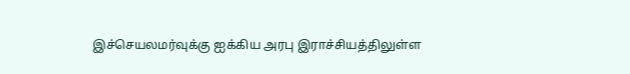இச்செயலமர்வுக்கு ஐக்கிய அரபு இராச்சியத்திலுள்ள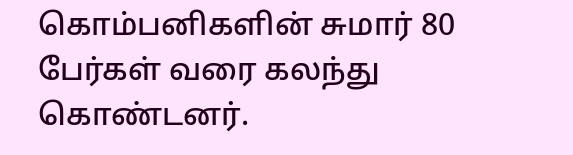கொம்பனிகளின் சுமார் 80 பேர்கள் வரை கலந்து கொண்டனர்.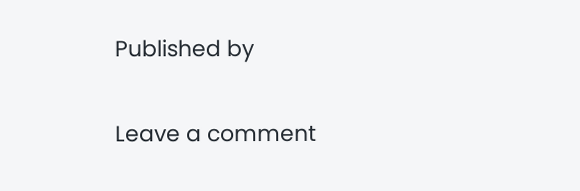Published by

Leave a comment